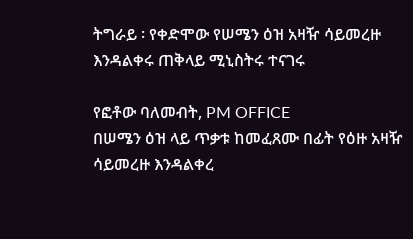ትግራይ ፡ የቀድሞው የሠሜን ዕዝ አዛዥ ሳይመረዙ እንዳልቀሩ ጠቅላይ ሚኒስትሩ ተናገሩ

የፎቶው ባለመብት, PM OFFICE
በሠሜን ዕዝ ላይ ጥቃቱ ከመፈጸሙ በፊት የዕዙ አዛዥ ሳይመረዙ እንዳልቀረ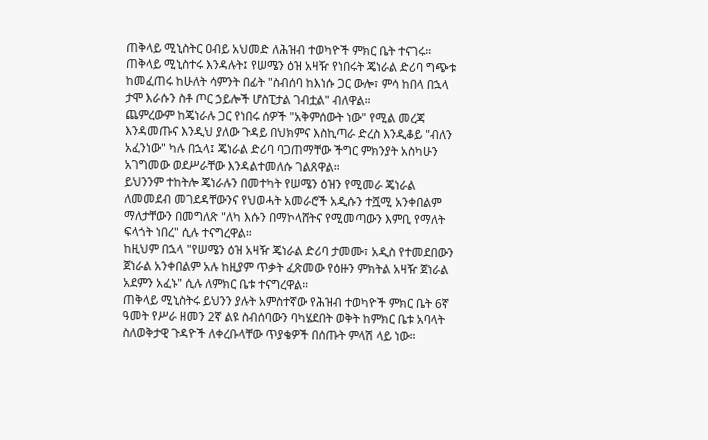ጠቅላይ ሚኒስትር ዐብይ አህመድ ለሕዝብ ተወካዮች ምክር ቤት ተናገሩ።
ጠቅላይ ሚኒስተሩ እንዳሉት፤ የሠሜን ዕዝ አዛዥ የነበሩት ጄነራል ድሪባ ግጭቱ ከመፈጠሩ ከሁለት ሳምንት በፊት "ስብሰባ ከእነሱ ጋር ውሎ፣ ምሳ ከበላ በኋላ ታሞ እራሱን ስቶ ጦር ኃይሎች ሆስፒታል ገብቷል" ብለዋል።
ጨምረውም ከጄነራሉ ጋር የነበሩ ሰዎች "አቅምሰውት ነው" የሚል መረጃ እንዳመጡና እንዲህ ያለው ጉዳይ በህክምና እስኪጣራ ድረስ እንዲቆይ "ብለን አፈንነው" ካሉ በኋላ፤ ጄነራል ድሪባ ባጋጠማቸው ችግር ምክንያት አስካሁን አገግመው ወደሥራቸው እንዳልተመለሱ ገልጸዋል።
ይህንንም ተከትሎ ጄነራሉን በመተካት የሠሜን ዕዝን የሚመራ ጄነራል ለመመደብ መገደዳቸውንና የህወሓት አመራሮች አዲሱን ተሿሚ አንቀበልም ማለታቸውን በመግለጽ "ለካ እሱን በማኮላሸትና የሚመጣውን እምቢ የማለት ፍላጎት ነበረ" ሲሉ ተናግረዋል።
ከዚህም በኋላ "የሠሜን ዕዝ አዛዥ ጄነራል ድሪባ ታመሙ፣ አዲስ የተመደበውን ጀነራል አንቀበልም አሉ ከዚያም ጥቃት ፈጽመው የዕዙን ምክትል አዛዥ ጀነራል አደምን አፈኑ" ሲሉ ለምክር ቤቱ ተናግረዋል።
ጠቅላይ ሚኒስትሩ ይህንን ያሉት አምስተኛው የሕዝብ ተወካዮች ምክር ቤት 6ኛ ዓመት የሥራ ዘመን 2ኛ ልዩ ስብሰባውን ባካሄደበት ወቅት ከምክር ቤቱ አባላት ስለወቅታዊ ጉዳዮች ለቀረቡላቸው ጥያቄዎች በሰጡት ምላሽ ላይ ነው።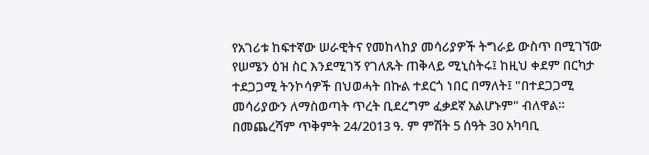የአገሪቱ ከፍተኛው ሠራዊትና የመከላከያ መሳሪያዎች ትግራይ ውስጥ በሚገኘው የሠሜን ዕዝ ስር እንደሚገኝ የገለጹት ጠቅላይ ሚኒስትሩ፤ ከዚህ ቀደም በርካታ ተደጋጋሚ ትንኮሳዎች በህወሓት በኩል ተደርጎ ነበር በማለት፤ "በተደጋጋሚ መሳሪያውን ለማስወጣት ጥረት ቢደረግም ፈቃደኛ አልሆኑም" ብለዋል።
በመጨረሻም ጥቅምት 24/2013 ዓ. ም ምሽት 5 ሰዓት 30 አካባቢ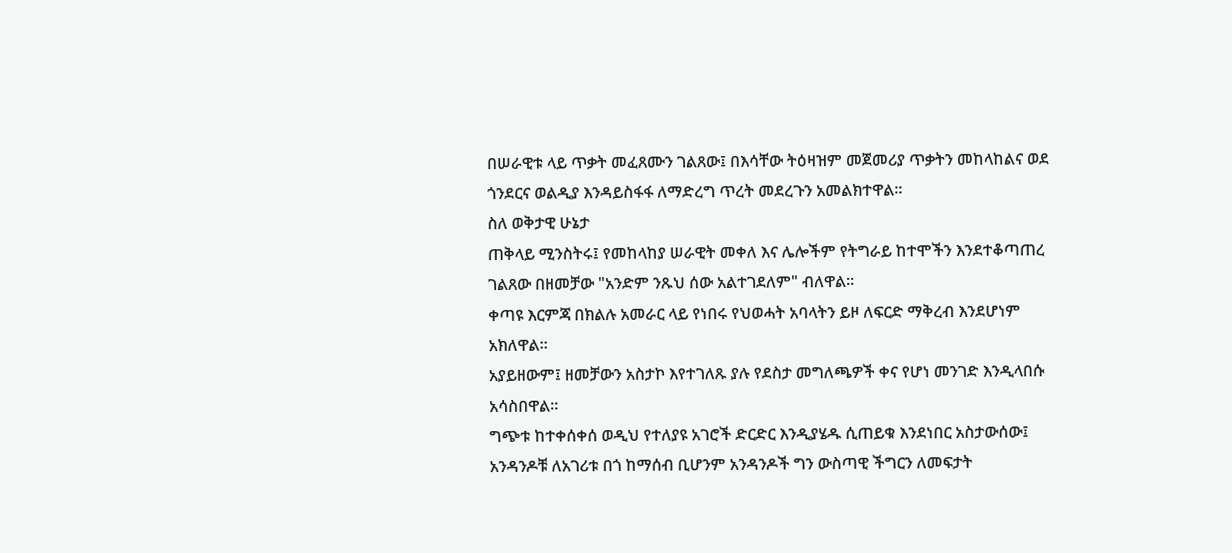በሠራዊቱ ላይ ጥቃት መፈጸሙን ገልጸው፤ በእሳቸው ትዕዛዝም መጀመሪያ ጥቃትን መከላከልና ወደ ጎንደርና ወልዲያ እንዳይስፋፋ ለማድረግ ጥረት መደረጉን አመልክተዋል።
ስለ ወቅታዊ ሁኔታ
ጠቅላይ ሚንስትሩ፤ የመከላከያ ሠራዊት መቀለ እና ሌሎችም የትግራይ ከተሞችን እንደተቆጣጠረ ገልጸው በዘመቻው "አንድም ንጹህ ሰው አልተገደለም" ብለዋል።
ቀጣዩ እርምጃ በክልሉ አመራር ላይ የነበሩ የህወሓት አባላትን ይዞ ለፍርድ ማቅረብ እንደሆነም አክለዋል።
አያይዘውም፤ ዘመቻውን አስታኮ እየተገለጹ ያሉ የደስታ መግለጫዎች ቀና የሆነ መንገድ እንዲላበሱ አሳስበዋል።
ግጭቱ ከተቀሰቀሰ ወዲህ የተለያዩ አገሮች ድርድር እንዲያሄዱ ሲጠይቁ እንደነበር አስታውሰው፤ አንዳንዶቹ ለአገሪቱ በጎ ከማሰብ ቢሆንም አንዳንዶች ግን ውስጣዊ ችግርን ለመፍታት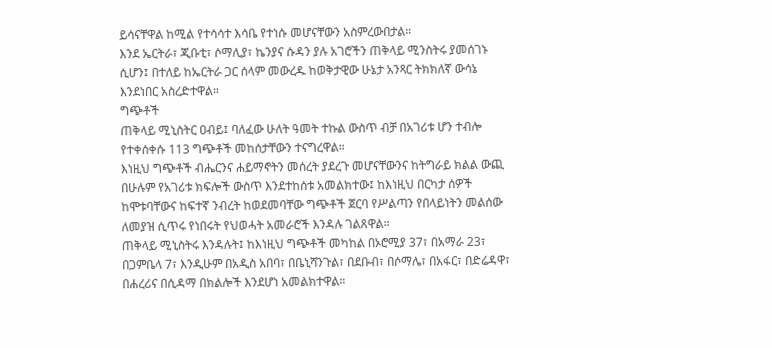ይሳናቸዋል ከሚል የተሳሳተ እሳቤ የተነሱ መሆናቸውን አስምረውበታል።
እንደ ኤርትራ፣ ጂቡቲ፣ ሶማሊያ፣ ኬንያና ሱዳን ያሉ አገሮችን ጠቅላይ ሚንስትሩ ያመሰገኑ ሲሆን፤ በተለይ ከኤርትራ ጋር ሰላም መውረዱ ከወቅታዊው ሁኔታ አንጻር ትክክለኛ ውሳኔ እንደነበር አስረድተዋል።
ግጭቶች
ጠቅላይ ሚኒስትር ዐብይ፤ ባለፈው ሁለት ዓመት ተኩል ውስጥ ብቻ በአገሪቱ ሆን ተብሎ የተቀሰቀሱ 113 ግጭቶች መከሰታቸውን ተናግረዋል።
እነዚህ ግጭቶች ብሔርንና ሐይማኖትን መሰረት ያደረጉ መሆናቸውንና ከትግራይ ክልል ውጪ በሁሉም የአገሪቱ ክፍሎች ውስጥ እንደተከሰቱ አመልክተው፤ ከእነዚህ በርካታ ሰዎች ከሞቱባቸውና ከፍተኛ ንብረት ከወደመባቸው ግጭቶች ጀርባ የሥልጣን የበላይነትን መልሰው ለመያዝ ሲጥሩ የነበሩት የህወሓት አመራሮች እንዳሉ ገልጸዋል።
ጠቅላይ ሚኒስትሩ እንዳሉት፤ ከእነዚህ ግጭቶች መካከል በኦሮሚያ 37፣ በአማራ 23፣ በጋምቤላ 7፣ እንዲሁም በአዲስ አበባ፣ በቤኒሻንጉል፣ በደቡብ፣ በሶማሌ፣ በአፋር፣ በድሬዳዋ፣ በሐረሪና በሲዳማ በክልሎች እንደሆነ አመልክተዋል።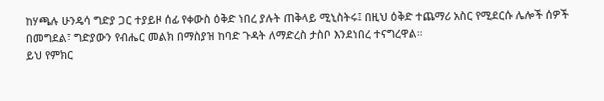ከሃጫሉ ሁንዴሳ ግድያ ጋር ተያይዞ ሰፊ የቀውስ ዕቅድ ነበረ ያሉት ጠቅላይ ሚኒስትሩ፤ በዚህ ዕቅድ ተጨማሪ አስር የሚደርሱ ሌሎች ሰዎች በመግደል፣ ግድያውን የብሔር መልክ በማስያዝ ከባድ ጉዳት ለማድረስ ታስቦ እንደነበረ ተናግረዋል።
ይህ የምክር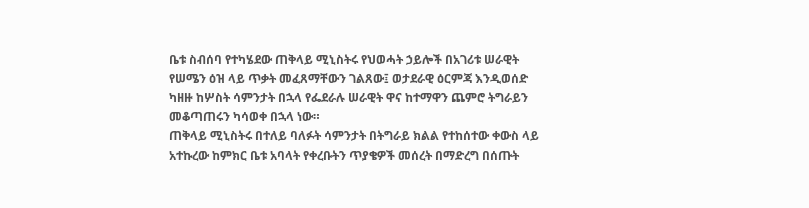ቤቱ ስብሰባ የተካሄደው ጠቅላይ ሚኒስትሩ የህወሓት ኃይሎች በአገሪቱ ሠራዊት የሠሜን ዕዝ ላይ ጥቃት መፈጸማቸውን ገልጸው፤ ወታደራዊ ዕርምጃ እንዲወሰድ ካዘዙ ከሦስት ሳምንታት በኋላ የፌደራሉ ሠራዊት ዋና ከተማዋን ጨምሮ ትግራይን መቆጣጠሩን ካሳወቀ በኋላ ነው።
ጠቅላይ ሚኒስትሩ በተለይ ባለፉት ሳምንታት በትግራይ ክልል የተከሰተው ቀውስ ላይ አተኩረው ከምክር ቤቱ አባላት የቀረቡትን ጥያቄዎች መሰረት በማድረግ በሰጡት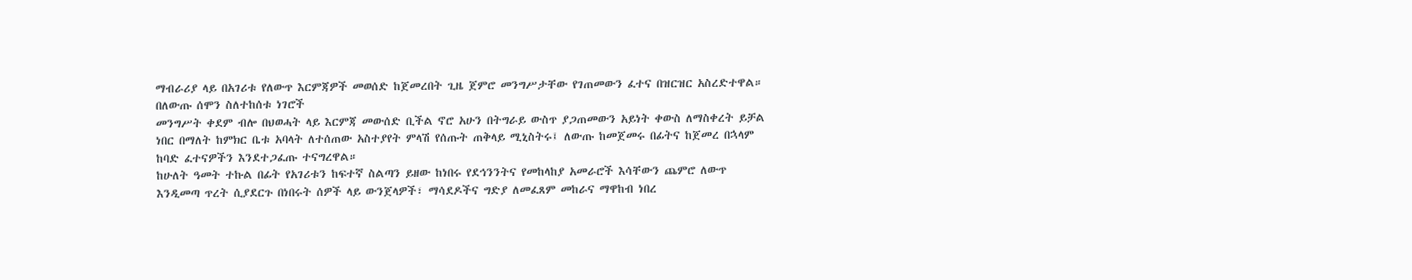ማብራሪያ ላይ በአገሪቱ የለውጥ እርምጃዎች መወሰድ ከጀመረበት ጊዜ ጀምሮ መንግሥታቸው የገጠመውን ፈተና በዝርዝር አስረድተዋል።
በለውጡ ሰሞን ስለተከሰቱ ነገሮች
መንግሥት ቀደም ብሎ በህወሓት ላይ እርምጃ መውሰድ ቢችል ኖሮ አሁን በትግራይ ውስጥ ያጋጠመውን አይነት ቀውስ ለማስቀረት ይቻል ነበር በማለት ከምክር ቤቱ አባላት ለተሰጠው አስተያየት ምላሽ የሰጡት ጠቅላይ ሚኒስትሩ፤ ለውጡ ከመጀመሩ በፊትና ከጀመረ በኋላም ከባድ ፈተናዎችን እንደተጋፈጡ ተናግረዋል።
ከሁለት ዓመት ተኩል በፊት የአገሪቱን ከፍተኛ ስልጣን ይዘው ከነበሩ የደኅንንትና የመከላከያ አመራሮች እሳቸውን ጨምሮ ለውጥ እንዲመጣ ጥረት ሲያደርጉ በነበሩት ሰዎች ላይ ውንጀላዎች፣ ማሳደዶችና ግድያ ለመፈጸም መከራና ማዋከብ ነበረ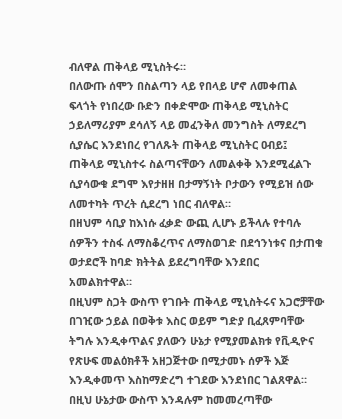ብለዋል ጠቅላይ ሚኒስትሩ።
በለውጡ ሰሞን በስልጣን ላይ የበላይ ሆኖ ለመቀጠል ፍላጎት የነበረው ቡድን በቀድሞው ጠቅላይ ሚኒስትር ኃይለማሪያም ደሳለኝ ላይ መፈንቅለ መንግስት ለማደረግ ሲያሴር እንደነበረ የገለጹት ጠቅላይ ሚኒስትር ዐብይ፤ ጠቅላይ ሚኒስተሩ ስልጣናቸውን ለመልቀቅ እንደሚፈልጉ ሲያሳውቁ ደግሞ እየታዘዘ በታማኝነት ቦታውን የሚይዝ ሰው ለመተካት ጥረት ሲደረግ ነበር ብለዋል።
በዘህም ሳቢያ ከእነሱ ፈቃድ ውጪ ሊሆኑ ይችላሉ የተባሉ ሰዎችን ተስፋ ለማስቆረጥና ለማስወገድ በደኅንነቱና በታጠቁ ወታደሮች ከባድ ክትትል ይደረግባቸው እንደበር አመልክተዋል።
በዚህም ስጋት ውስጥ የገቡት ጠቅላይ ሚኒስትሩና አጋሮቻቸው በገዢው ኃይል በወቅቱ እስር ወይም ግድያ ቢፈጸምባቸው ትግሉ እንዲቀጥልና ያለውን ሁኔታ የሚያመልክቱ የቪዲዮና የጽሁፍ መልዕክቶች አዘጋጅተው በሚታመኑ ሰዎች እጅ እንዲቀመጥ እስከማድረግ ተገደው እንደነበር ገልጸዋል።
በዚህ ሁኔታው ውስጥ እንዳሉም ከመመረጣቸው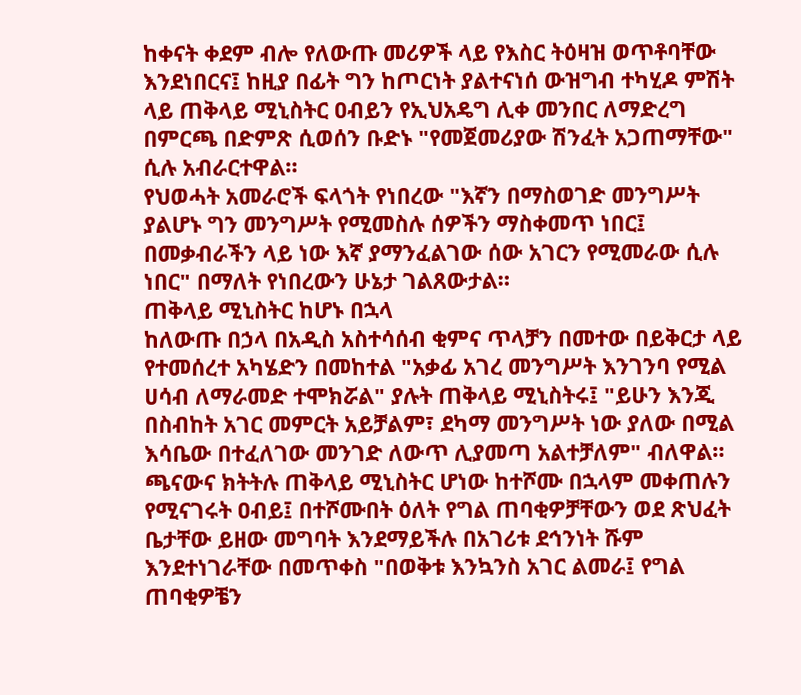ከቀናት ቀደም ብሎ የለውጡ መሪዎች ላይ የእስር ትዕዛዝ ወጥቶባቸው እንደነበርና፤ ከዚያ በፊት ግን ከጦርነት ያልተናነሰ ውዝግብ ተካሂዶ ምሽት ላይ ጠቅላይ ሚኒስትር ዐብይን የኢህአዴግ ሊቀ መንበር ለማድረግ በምርጫ በድምጽ ሲወሰን ቡድኑ "የመጀመሪያው ሽንፈት አጋጠማቸው" ሲሉ አብራርተዋል።
የህወሓት አመራሮች ፍላጎት የነበረው "እኛን በማስወገድ መንግሥት ያልሆኑ ግን መንግሥት የሚመስሉ ሰዎችን ማስቀመጥ ነበር፤ በመቃብራችን ላይ ነው እኛ ያማንፈልገው ሰው አገርን የሚመራው ሲሉ ነበር" በማለት የነበረውን ሁኔታ ገልጸውታል።
ጠቅላይ ሚኒስትር ከሆኑ በኋላ
ከለውጡ በኃላ በአዲስ አስተሳሰብ ቂምና ጥላቻን በመተው በይቅርታ ላይ የተመሰረተ አካሄድን በመከተል "አቃፊ አገረ መንግሥት እንገንባ የሚል ሀሳብ ለማራመድ ተሞክሯል" ያሉት ጠቅላይ ሚኒስትሩ፤ "ይሁን እንጂ በስብከት አገር መምርት አይቻልም፣ ደካማ መንግሥት ነው ያለው በሚል እሳቤው በተፈለገው መንገድ ለውጥ ሊያመጣ አልተቻለም" ብለዋል።
ጫናውና ክትትሉ ጠቅላይ ሚኒስትር ሆነው ከተሾሙ በኋላም መቀጠሉን የሚናገሩት ዐብይ፤ በተሾሙበት ዕለት የግል ጠባቂዎቻቸውን ወደ ጽህፈት ቤታቸው ይዘው መግባት እንደማይችሉ በአገሪቱ ደኅንነት ሹም እንደተነገራቸው በመጥቀስ "በወቅቱ እንኳንስ አገር ልመራ፤ የግል ጠባቂዎቼን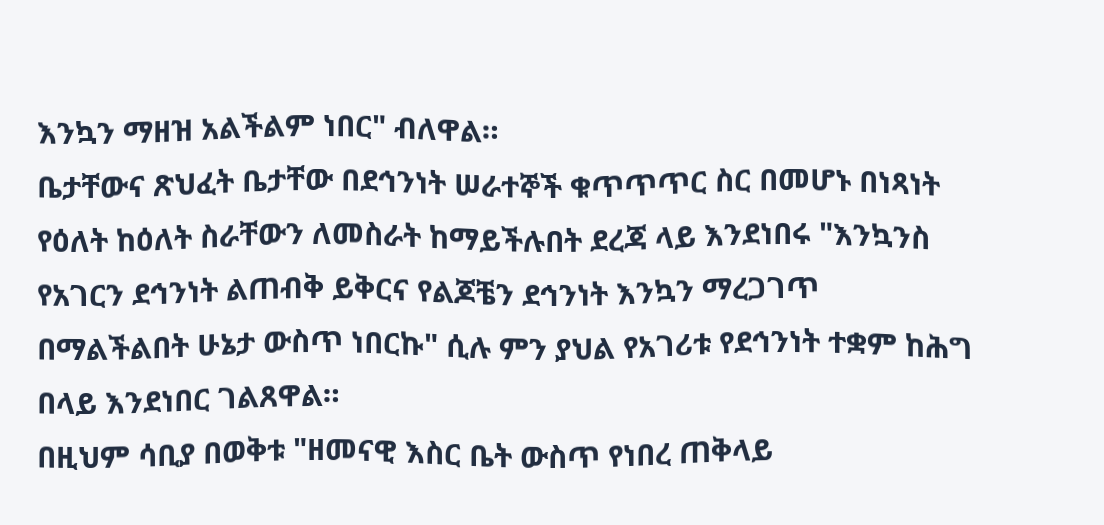እንኳን ማዘዝ አልችልም ነበር" ብለዋል።
ቤታቸውና ጽህፈት ቤታቸው በደኅንነት ሠራተኞች ቁጥጥጥር ስር በመሆኑ በነጻነት የዕለት ከዕለት ስራቸውን ለመስራት ከማይችሉበት ደረጃ ላይ እንደነበሩ "እንኳንስ የአገርን ደኅንነት ልጠብቅ ይቅርና የልጆቼን ደኅንነት እንኳን ማረጋገጥ በማልችልበት ሁኔታ ውስጥ ነበርኩ" ሲሉ ምን ያህል የአገሪቱ የደኅንነት ተቋም ከሕግ በላይ እንደነበር ገልጸዋል።
በዚህም ሳቢያ በወቅቱ "ዘመናዊ እስር ቤት ውስጥ የነበረ ጠቅላይ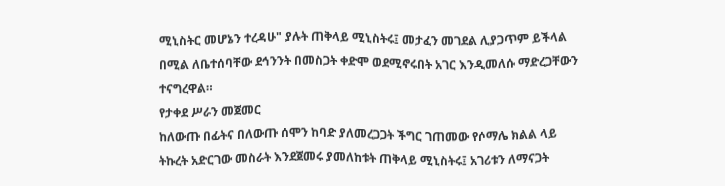ሚኒስትር መሆኔን ተረዳሁ" ያሉት ጠቅላይ ሚኒስትሩ፤ መታፈን መገደል ሊያጋጥም ይችላል በሚል ለቤተሰባቸው ደኅንንት በመስጋት ቀድሞ ወደሚኖሩበት አገር እንዲመለሱ ማድረጋቸውን ተናግረዋል።
የታቀደ ሥራን መጀመር
ከለውጡ በፊትና በለውጡ ሰሞን ከባድ ያለመረጋጋት ችግር ገጠመው የሶማሌ ክልል ላይ ትኩረት አድርገው መስራት እንደጀመሩ ያመለከቱት ጠቅላይ ሚኒስትሩ፤ አገሪቱን ለማናጋት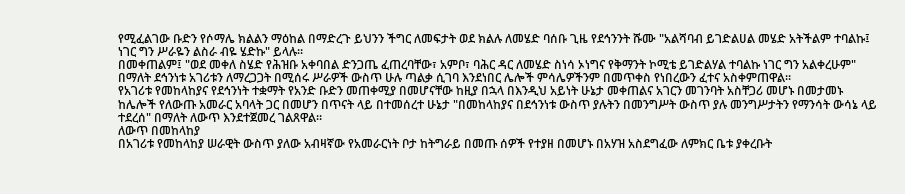የሚፈልገው ቡድን የሶማሌ ክልልን ማዕከል በማድረጉ ይህንን ችግር ለመፍታት ወደ ክልሉ ለመሄድ ባሰቡ ጊዜ የደኅንንት ሹሙ "አልሻባብ ይገድልሀል መሄድ አትችልም ተባልኩ፤ ነገር ግን ሥራዬን ልስራ ብዬ ሄድኩ" ይላሉ።
በመቀጠልም፤ "ወደ መቀለ ስሄድ የሕዝቡ አቀባበል ድንጋጤ ፈጠረባቸው፣ አምቦ፣ ባሕር ዳር ለመሄድ ስነሳ ኦነግና የቅማንት ኮሚቴ ይገድልሃል ተባልኩ ነገር ግን አልቀረሁም" በማለት ደኅንነቱ አገሪቱን ለማረጋጋት በሚሰሩ ሥራዎች ውስጥ ሁሉ ጣልቃ ሲገባ እንደነበር ሌሎች ምሳሌዎችንም በመጥቀስ የነበረውን ፈተና አስቀምጠዋል።
የአገሪቱ የመከላከያና የደኅንነት ተቋማት የአንድ ቡድን መጠቀሚያ በመሆናቸው ከዚያ በኋላ በእንዲህ አይነት ሁኔታ መቀጠልና አገርን መገንባት አስቸጋሪ መሆኑ በመታመኑ ከሌሎች የለውጡ አመራር አባላት ጋር በመሆን በጥናት ላይ በተመሰረተ ሁኔታ "በመከላከያና በደኅንነቱ ውስጥ ያሉትን በመንግሥት ውስጥ ያሉ መንግሥታትን የማንሳት ውሳኔ ላይ ተደረሰ" በማለት ለውጥ እንደተጀመረ ገልጸዋል።
ለውጥ በመከላከያ
በአገሪቱ የመከላከያ ሠራዊት ውስጥ ያለው አብዛኛው የአመራርነት ቦታ ከትግራይ በመጡ ሰዎች የተያዘ በመሆኑ በአሃዝ አስደግፈው ለምክር ቤቱ ያቀረቡት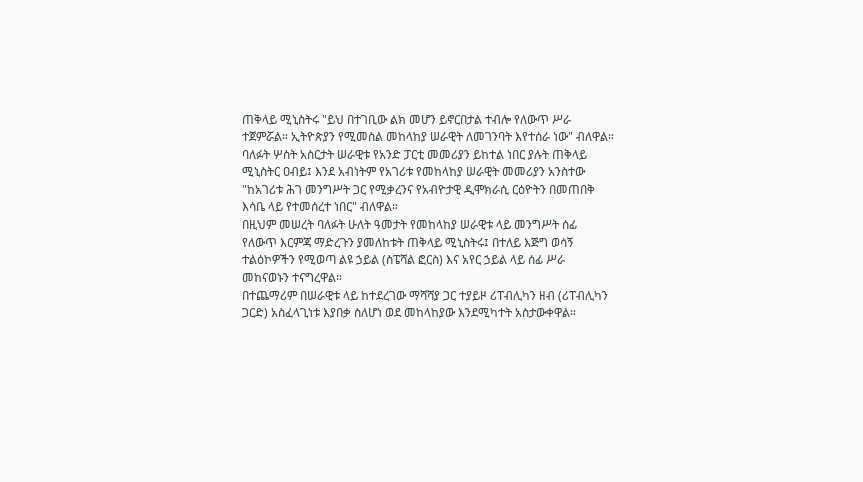ጠቅላይ ሚኒስትሩ "ይህ በተገቢው ልክ መሆን ይኖርበታል ተብሎ የለውጥ ሥራ ተጀምሯል። ኢትዮጵያን የሚመስል መከላከያ ሠራዊት ለመገንባት እየተሰራ ነው" ብለዋል።
ባለፉት ሦስት አስርታት ሠራዊቱ የአንድ ፓርቲ መመሪያን ይከተል ነበር ያሉት ጠቅላይ ሚኒስትር ዐብይ፤ እንደ አብነትም የአገሪቱ የመከላከያ ሠራዊት መመሪያን አንስተው "ከአገሪቱ ሕገ መንግሥት ጋር የሚቃረንና የአብዮታዊ ዲሞክራሲ ርዕዮትን በመጠበቅ እሳቤ ላይ የተመሰረተ ነበር" ብለዋል።
በዚህም መሠረት ባለፉት ሁለት ዓመታት የመከላከያ ሠራዊቱ ላይ መንግሥት ሰፊ የለውጥ እርምጃ ማድረጉን ያመለከቱት ጠቅላይ ሚኒስትሩ፤ በተለይ እጅግ ወሳኝ ተልዕኮዎችን የሚወጣ ልዩ ኃይል (ስፔሻል ፎርስ) እና አየር ኃይል ላይ ሰፊ ሥራ መከናወኑን ተናግረዋል።
በተጨማሪም በሠራዊቱ ላይ ከተደረገው ማሻሻያ ጋር ተያይዞ ሪፐብሊካን ዘብ (ሪፐብሊካን ጋርድ) አስፈላጊነቱ እያበቃ ስለሆነ ወደ መከላከያው እንደሚካተት አስታውቀዋል።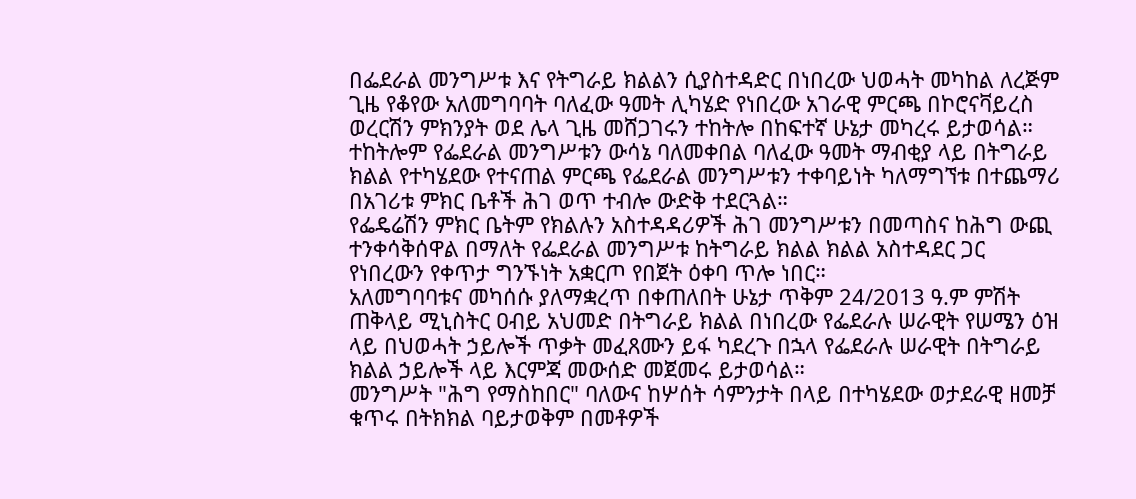በፌደራል መንግሥቱ እና የትግራይ ክልልን ሲያስተዳድር በነበረው ህወሓት መካከል ለረጅም ጊዜ የቆየው አለመግባባት ባለፈው ዓመት ሊካሄድ የነበረው አገራዊ ምርጫ በኮሮናቫይረስ ወረርሽን ምክንያት ወደ ሌላ ጊዜ መሸጋገሩን ተከትሎ በከፍተኛ ሁኔታ መካረሩ ይታወሳል።
ተከትሎም የፌደራል መንግሥቱን ውሳኔ ባለመቀበል ባለፈው ዓመት ማብቂያ ላይ በትግራይ ክልል የተካሄደው የተናጠል ምርጫ የፌደራል መንግሥቱን ተቀባይነት ካለማግኘቱ በተጨማሪ በአገሪቱ ምክር ቤቶች ሕገ ወጥ ተብሎ ውድቅ ተደርጓል።
የፌዴሬሽን ምክር ቤትም የክልሉን አስተዳዳሪዎች ሕገ መንግሥቱን በመጣስና ከሕግ ውጪ ተንቀሳቅሰዋል በማለት የፌደራል መንግሥቱ ከትግራይ ክልል ክልል አስተዳደር ጋር የነበረውን የቀጥታ ግንኙነት አቋርጦ የበጀት ዕቀባ ጥሎ ነበር።
አለመግባባቱና መካሰሱ ያለማቋረጥ በቀጠለበት ሁኔታ ጥቅም 24/2013 ዓ.ም ምሽት ጠቅላይ ሚኒስትር ዐብይ አህመድ በትግራይ ክልል በነበረው የፌደራሉ ሠራዊት የሠሜን ዕዝ ላይ በህወሓት ኃይሎች ጥቃት መፈጸሙን ይፋ ካደረጉ በኋላ የፌደራሉ ሠራዊት በትግራይ ክልል ኃይሎች ላይ እርምጃ መውሰድ መጀመሩ ይታወሳል።
መንግሥት "ሕግ የማስከበር" ባለውና ከሦሰት ሳምንታት በላይ በተካሄደው ወታደራዊ ዘመቻ ቁጥሩ በትክክል ባይታወቅም በመቶዎች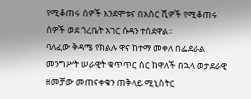የሚቆጠሩ ሰዎች እንደሞቱና በአስር ሺዎች የሚቆጠሩ ሰዎች ወደ ጎረቤት አገር ሱዳን ተሰደዋል።
ባለፈው ቅዳሜ የክልሉ ዋና ከተማ መቀለ በፌደራል መንግሥት ሠራዊት ቁጥጥር ሰር ከዋለች በኋላ ወታደራዊ ዘመቻው መጠናቀቁን ጠቅላይ ሚኒስትር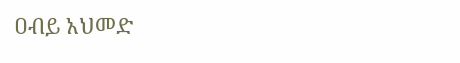ዐብይ አህመድ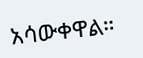አሳውቀዋል።